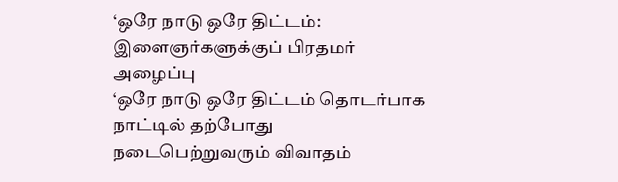‘ஒரே நாடு ஒரே திட்டம்: இளைஞர்களுக்குப் பிரதமர் அழைப்பு
‘ஒரே நாடு ஒரே திட்டம் தொடர்பாக நாட்டில் தற்போது நடைபெற்றுவரும் விவாதம்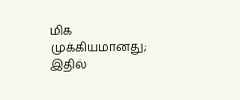மிக முக்கியமானது; இதில்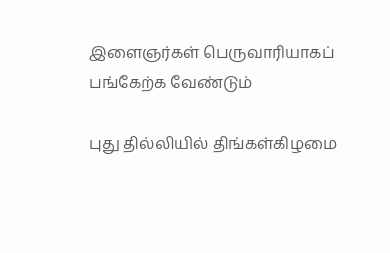இளைஞர்கள் பெருவாரியாகப் பங்கேற்க வேண்டும்

புது தில்லியில் திங்கள்கிழமை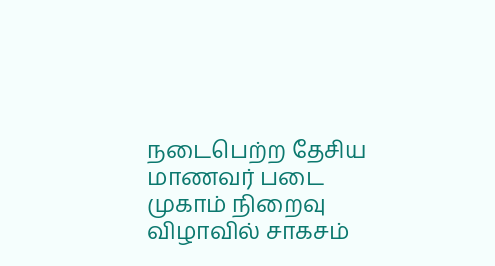நடைபெற்ற தேசிய மாணவர் படை முகாம் நிறைவு விழாவில் சாகசம்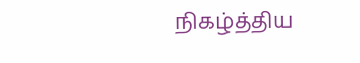நிகழ்த்திய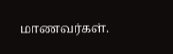மாணவர்கள்.